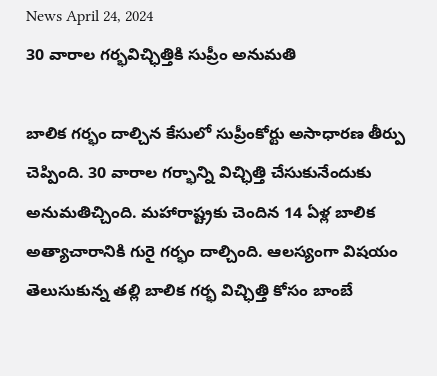News April 24, 2024
30 వారాల గర్భవిచ్ఛిత్తికి సుప్రీం అనుమతి

బాలిక గర్భం దాల్చిన కేసులో సుప్రీంకోర్టు అసాధారణ తీర్పు చెప్పింది. 30 వారాల గర్భాన్ని విచ్ఛిత్తి చేసుకునేందుకు అనుమతిచ్చింది. మహారాష్ట్రకు చెందిన 14 ఏళ్ల బాలిక అత్యాచారానికి గురై గర్భం దాల్చింది. ఆలస్యంగా విషయం తెలుసుకున్న తల్లి బాలిక గర్భ విచ్ఛిత్తి కోసం బాంబే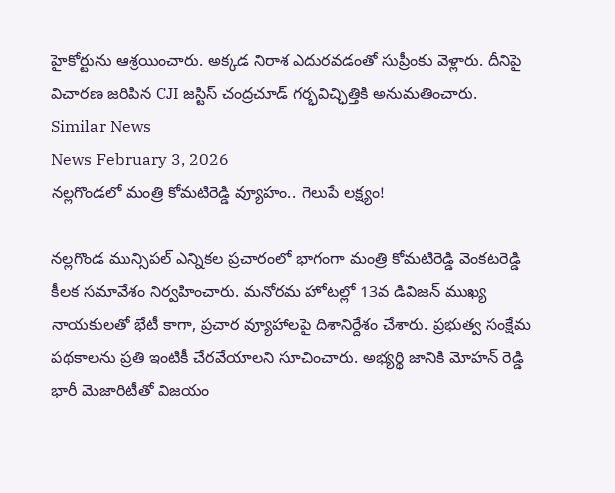హైకోర్టును ఆశ్రయించారు. అక్కడ నిరాశ ఎదురవడంతో సుప్రీంకు వెళ్లారు. దీనిపై విచారణ జరిపిన CJI జస్టిస్ చంద్రచూడ్ గర్భవిచ్ఛిత్తికి అనుమతించారు.
Similar News
News February 3, 2026
నల్లగొండలో మంత్రి కోమటిరెడ్డి వ్యూహం.. గెలుపే లక్ష్యం!

నల్లగొండ మున్సిపల్ ఎన్నికల ప్రచారంలో భాగంగా మంత్రి కోమటిరెడ్డి వెంకటరెడ్డి కీలక సమావేశం నిర్వహించారు. మనోరమ హోటల్లో 13వ డివిజన్ ముఖ్య నాయకులతో భేటీ కాగా, ప్రచార వ్యూహాలపై దిశానిర్దేశం చేశారు. ప్రభుత్వ సంక్షేమ పథకాలను ప్రతి ఇంటికీ చేరవేయాలని సూచించారు. అభ్యర్థి జానికి మోహన్ రెడ్డి భారీ మెజారిటీతో విజయం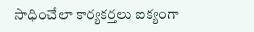సాధించేలా కార్యకర్తలు ఐక్యంగా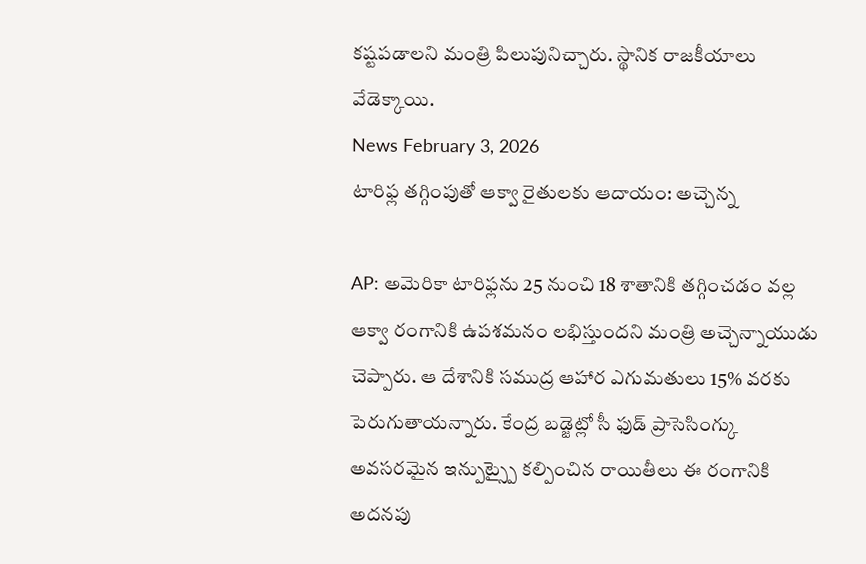కష్టపడాలని మంత్రి పిలుపునిచ్చారు. స్థానిక రాజకీయాలు వేడెక్కాయి.
News February 3, 2026
టారిఫ్ల తగ్గింపుతో ఆక్వా రైతులకు ఆదాయం: అచ్చెన్న

AP: అమెరికా టారిఫ్లను 25 నుంచి 18 శాతానికి తగ్గించడం వల్ల ఆక్వా రంగానికి ఉపశమనం లభిస్తుందని మంత్రి అచ్చెన్నాయుడు చెప్పారు. ఆ దేశానికి సముద్ర ఆహార ఎగుమతులు 15% వరకు పెరుగుతాయన్నారు. కేంద్ర బడ్జెట్లో సీ ఫుడ్ ప్రాసెసింగ్కు అవసరమైన ఇన్పుట్స్పై కల్పించిన రాయితీలు ఈ రంగానికి అదనపు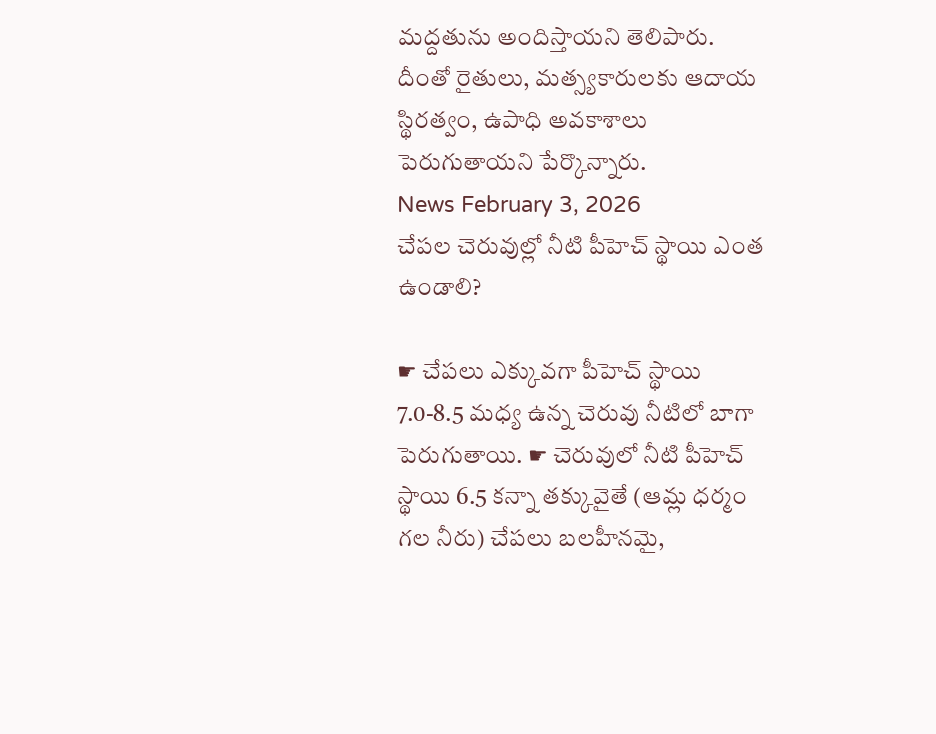మద్దతును అందిస్తాయని తెలిపారు. దీంతో రైతులు, మత్స్యకారులకు ఆదాయ స్థిరత్వం, ఉపాధి అవకాశాలు పెరుగుతాయని పేర్కొన్నారు.
News February 3, 2026
చేపల చెరువుల్లో నీటి పీహెచ్ స్థాయి ఎంత ఉండాలి?

☛ చేపలు ఎక్కువగా పీహెచ్ స్థాయి 7.0-8.5 మధ్య ఉన్న చెరువు నీటిలో బాగా పెరుగుతాయి. ☛ చెరువులో నీటి పీహెచ్ స్థాయి 6.5 కన్నా తక్కువైతే (ఆమ్ల ధర్మం గల నీరు) చేపలు బలహీనమై,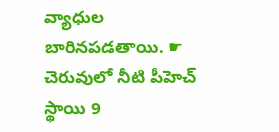వ్యాధుల బారినపడతాయి. ☛ చెరువులో నీటి పీహెచ్ స్థాయి 9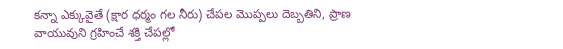కన్నా ఎక్కువైతే (క్షార ధర్మం గల నీరు) చేపల మొప్పలు దెబ్బతిని, ప్రాణ వాయువుని గ్రహించే శక్తి చేపల్లో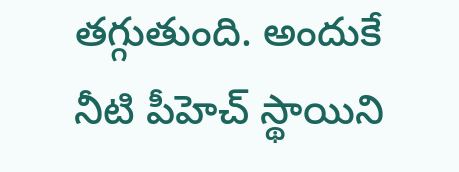తగ్గుతుంది. అందుకే నీటి పీహెచ్ స్థాయిని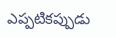ఎప్పటికప్పుడు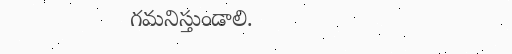గమనిస్తుండాలి.